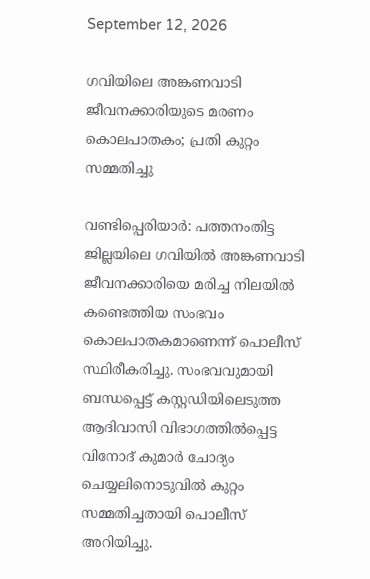September 12, 2026

ഗവിയിലെ അങ്കണവാടി ജീവനക്കാരിയുടെ മരണം കൊലപാതകം; പ്രതി കുറ്റം സമ്മതിച്ചു

വണ്ടിപ്പെരിയാർ: പത്തനംതിട്ട ജില്ലയിലെ ഗവിയിൽ അങ്കണവാടി ജീവനക്കാരിയെ മരിച്ച നിലയിൽ കണ്ടെത്തിയ സംഭവം കൊലപാതകമാണെന്ന് പൊലീസ് സ്ഥിരീകരിച്ചു. സംഭവവുമായി ബന്ധപ്പെട്ട് കസ്റ്റഡിയിലെടുത്ത ആദിവാസി വിഭാഗത്തിൽപ്പെട്ട വിനോദ് കുമാർ ചോദ്യം ചെയ്യലിനൊടുവിൽ കുറ്റം സമ്മതിച്ചതായി പൊലീസ് അറിയിച്ചു.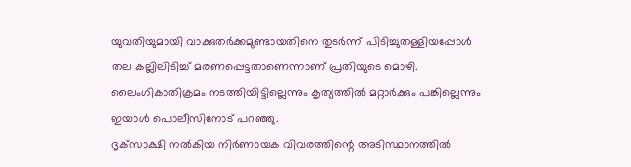യുവതിയുമായി വാക്കുതർക്കമുണ്ടായതിനെ തുടർന്ന് പിടിച്ചുതള്ളിയപ്പോൾ തല കല്ലിലിടിച്ച് മരണപ്പെട്ടതാണെന്നാണ് പ്രതിയുടെ മൊഴി. ലൈംഗികാതിക്രമം നടത്തിയിട്ടില്ലെന്നും കൃത്യത്തിൽ മറ്റാർക്കും പങ്കില്ലെന്നും ഇയാൾ പൊലീസിനോട് പറഞ്ഞു.
ദൃക്‌സാക്ഷി നൽകിയ നിർണായക വിവരത്തിന്റെ അടിസ്ഥാനത്തിൽ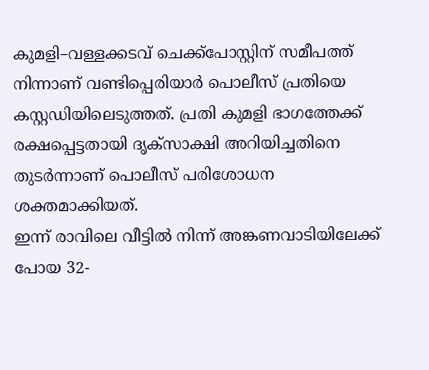കുമളി–വള്ളക്കടവ് ചെക്ക്‌പോസ്റ്റിന് സമീപത്ത് നിന്നാണ് വണ്ടിപ്പെരിയാർ പൊലീസ് പ്രതിയെ കസ്റ്റഡിയിലെടുത്തത്. പ്രതി കുമളി ഭാഗത്തേക്ക് രക്ഷപ്പെട്ടതായി ദൃക്‌സാക്ഷി അറിയിച്ചതിനെ തുടർന്നാണ് പൊലീസ് പരിശോധന ശക്തമാക്കിയത്.
ഇന്ന് രാവിലെ വീട്ടിൽ നിന്ന് അങ്കണവാടിയിലേക്ക് പോയ 32-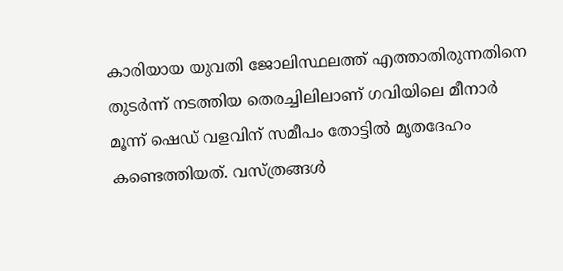കാരിയായ യുവതി ജോലിസ്ഥലത്ത് എത്താതിരുന്നതിനെ തുടർന്ന് നടത്തിയ തെരച്ചിലിലാണ് ഗവിയിലെ മീനാർ മൂന്ന് ഷെഡ് വളവിന് സമീപം തോട്ടിൽ മൃതദേഹം കണ്ടെത്തിയത്. വസ്ത്രങ്ങൾ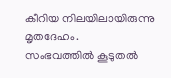കീറിയ നിലയിലായിരുന്നു മൃതദേഹം.
സംഭവത്തിൽ കൂടുതൽ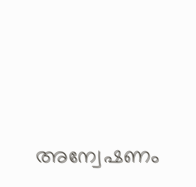അന്വേഷണം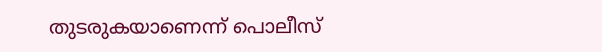തുടരുകയാണെന്ന് പൊലീസ്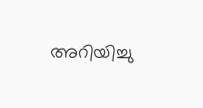അറിയിച്ചു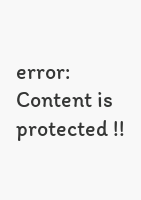error: Content is protected !!